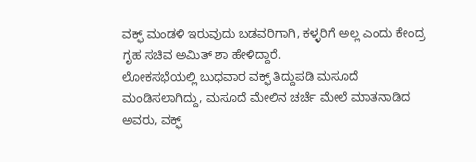ವಕ್ಫ್ ಮಂಡಳಿ ಇರುವುದು ಬಡವರಿಗಾಗಿ, ಕಳ್ಳರಿಗೆ ಅಲ್ಲ ಎಂದು ಕೇಂದ್ರ ಗೃಹ ಸಚಿವ ಅಮಿತ್ ಶಾ ಹೇಳಿದ್ದಾರೆ.
ಲೋಕಸಭೆಯಲ್ಲಿ ಬುಧವಾರ ವಕ್ಫ್ ತಿದ್ದುಪಡಿ ಮಸೂದೆ ಮಂಡಿಸಲಾಗಿದ್ದು, ಮಸೂದೆ ಮೇಲಿನ ಚರ್ಚೆ ಮೇಲೆ ಮಾತನಾಡಿದ ಅವರು, ವಕ್ಫ್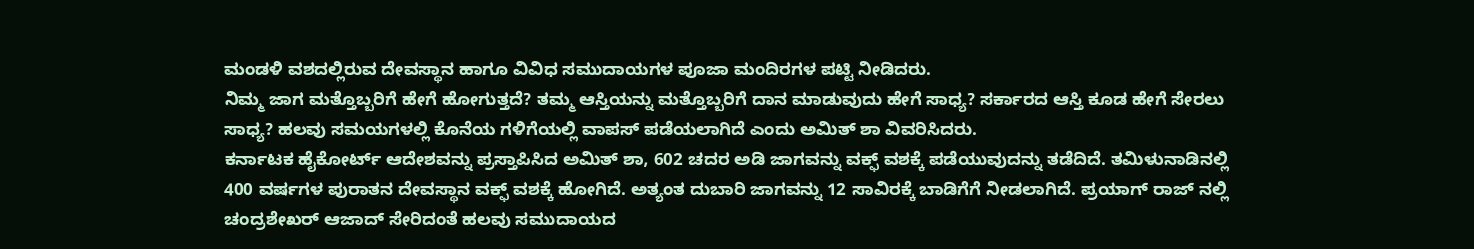ಮಂಡಳಿ ವಶದಲ್ಲಿರುವ ದೇವಸ್ಥಾನ ಹಾಗೂ ವಿವಿಧ ಸಮುದಾಯಗಳ ಪೂಜಾ ಮಂದಿರಗಳ ಪಟ್ಟಿ ನೀಡಿದರು.
ನಿಮ್ಮ ಜಾಗ ಮತ್ತೊಬ್ಬರಿಗೆ ಹೇಗೆ ಹೋಗುತ್ತದೆ? ತಮ್ಮ ಆಸ್ತಿಯನ್ನು ಮತ್ತೊಬ್ಬರಿಗೆ ದಾನ ಮಾಡುವುದು ಹೇಗೆ ಸಾಧ್ಯ? ಸರ್ಕಾರದ ಆಸ್ತಿ ಕೂಡ ಹೇಗೆ ಸೇರಲು ಸಾಧ್ಯ? ಹಲವು ಸಮಯಗಳಲ್ಲಿ ಕೊನೆಯ ಗಳಿಗೆಯಲ್ಲಿ ವಾಪಸ್ ಪಡೆಯಲಾಗಿದೆ ಎಂದು ಅಮಿತ್ ಶಾ ವಿವರಿಸಿದರು.
ಕರ್ನಾಟಕ ಹೈಕೋರ್ಟ್ ಆದೇಶವನ್ನು ಪ್ರಸ್ತಾಪಿಸಿದ ಅಮಿತ್ ಶಾ, 602 ಚದರ ಅಡಿ ಜಾಗವನ್ನು ವಕ್ಫ್ ವಶಕ್ಕೆ ಪಡೆಯುವುದನ್ನು ತಡೆದಿದೆ. ತಮಿಳುನಾಡಿನಲ್ಲಿ 400 ವರ್ಷಗಳ ಪುರಾತನ ದೇವಸ್ಥಾನ ವಕ್ಫ್ ವಶಕ್ಕೆ ಹೋಗಿದೆ. ಅತ್ಯಂತ ದುಬಾರಿ ಜಾಗವನ್ನು 12 ಸಾವಿರಕ್ಕೆ ಬಾಡಿಗೆಗೆ ನೀಡಲಾಗಿದೆ. ಪ್ರಯಾಗ್ ರಾಜ್ ನಲ್ಲಿ ಚಂದ್ರಶೇಖರ್ ಆಜಾದ್ ಸೇರಿದಂತೆ ಹಲವು ಸಮುದಾಯದ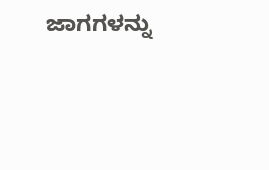ಜಾಗಗಳನ್ನು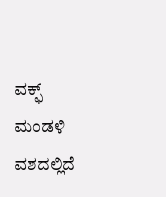ವಕ್ಫ್ ಮಂಡಳಿ ವಶದಲ್ಲಿದೆ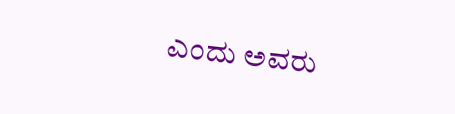ಎಂದು ಅವರು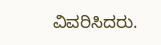ವಿವರಿಸಿದರು.